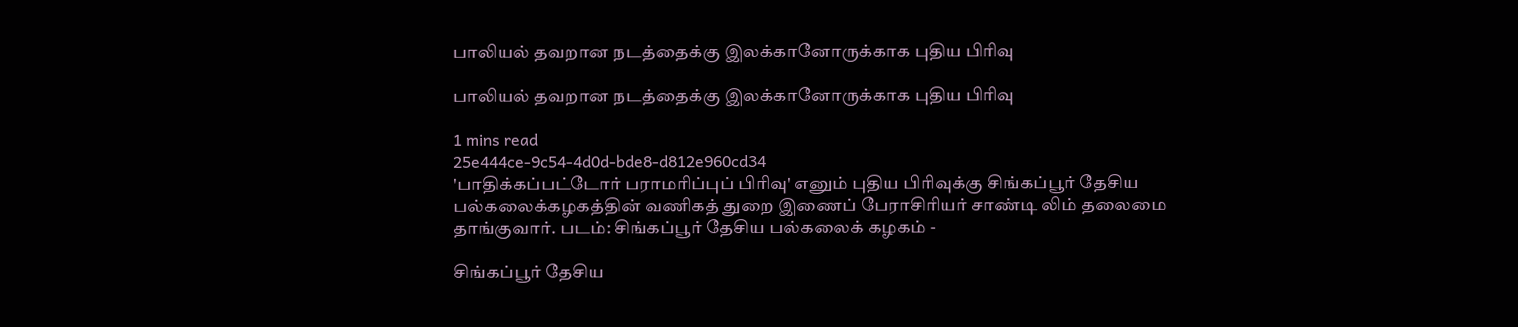பாலியல் தவறான நடத்தைக்கு இலக்கானோருக்காக புதிய பிரிவு

பாலியல் தவறான நடத்தைக்கு இலக்கானோருக்காக புதிய பிரிவு

1 mins read
25e444ce-9c54-4d0d-bde8-d812e960cd34
'பாதிக்கப்பட்டோர் பராமரிப்புப் பிரிவு' எனும் புதிய பிரிவுக்கு சிங்கப்பூர் தேசிய பல்கலைக்கழகத்தின் வணிகத் துறை இணைப் பேராசிரியர் சாண்டி லிம் தலைமை தாங்குவார். படம்: சிங்கப்பூர் தேசிய பல்கலைக் கழகம் -

சிங்கப்பூர் தேசிய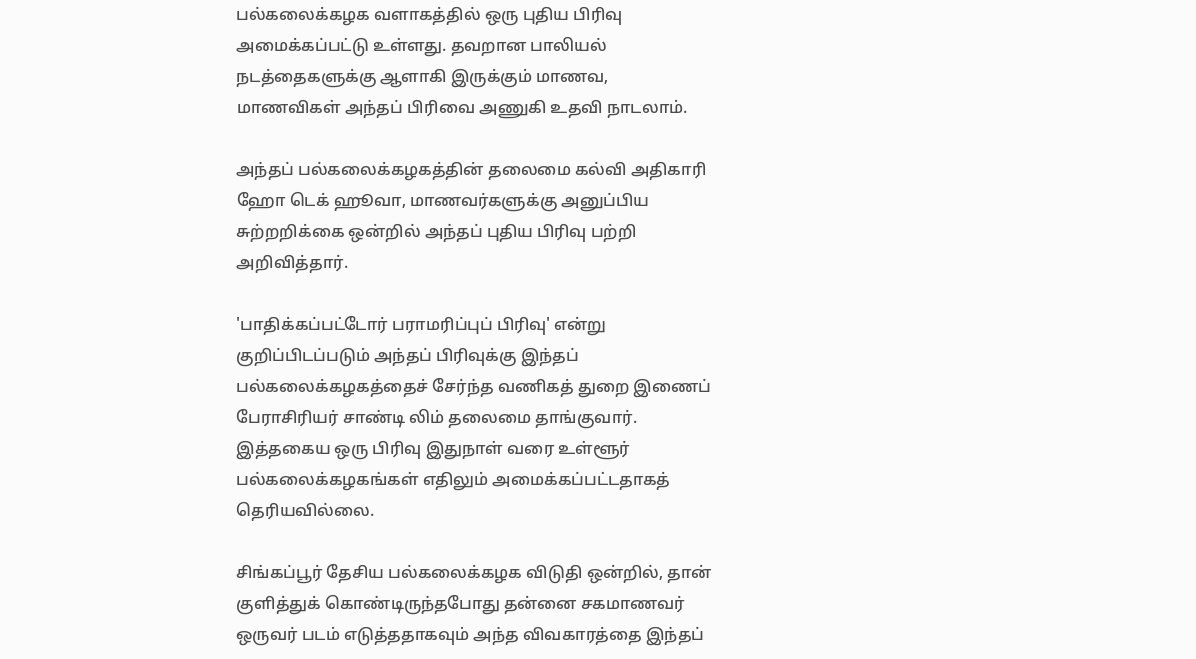பல்கலைக்கழக வளாகத்தில் ஒரு புதிய பிரிவு அமைக்கப்பட்டு உள்ளது. தவறான பாலியல் நடத்தைகளுக்கு ஆளாகி இருக்கும் மாணவ, மாணவிகள் அந்தப் பிரிவை அணுகி உதவி நாடலாம்.

அந்தப் பல்கலைக்கழகத்தின் தலைமை கல்வி அதிகாரி ஹோ டெக் ஹூவா, மாணவர்களுக்கு அனுப்பிய சுற்றறிக்கை ஒன்றில் அந்தப் புதிய பிரிவு பற்றி அறிவித்தார்.

'பாதிக்கப்பட்டோர் பராமரிப்புப் பிரிவு' என்று குறிப்பிடப்படும் அந்தப் பிரிவுக்கு இந்தப் பல்கலைக்கழகத்தைச் சேர்ந்த வணிகத் துறை இணைப் பேராசிரியர் சாண்டி லிம் தலைமை தாங்குவார். இத்தகைய ஒரு பிரிவு இதுநாள் வரை உள்ளூர் பல்கலைக்கழகங்கள் எதிலும் அமைக்கப்பட்டதாகத் தெரியவில்லை.

சிங்கப்பூர் தேசிய பல்கலைக்கழக விடுதி ஒன்றில், தான் குளித்துக் கொண்டிருந்தபோது தன்னை சகமாணவர் ஒருவர் படம் எடுத்ததாகவும் அந்த விவகாரத்தை இந்தப்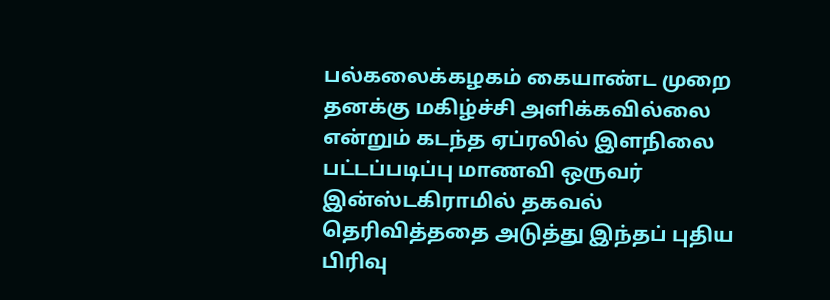பல்கலைக்கழகம் கையாண்ட முறை தனக்கு மகிழ்ச்சி அளிக்கவில்லை என்றும் கடந்த ஏப்ரலில் இளநிலை பட்டப்படிப்பு மாணவி ஒருவர் இன்ஸ்டகிராமில் தகவல் தெரிவித்ததை அடுத்து இந்தப் புதிய பிரிவு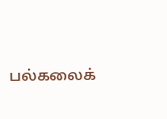பல்கலைக்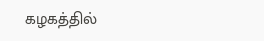கழகத்தில்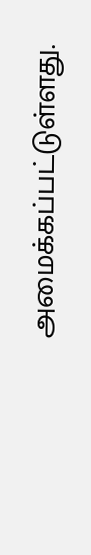அமைக்கப்பட்டுள்ளது.